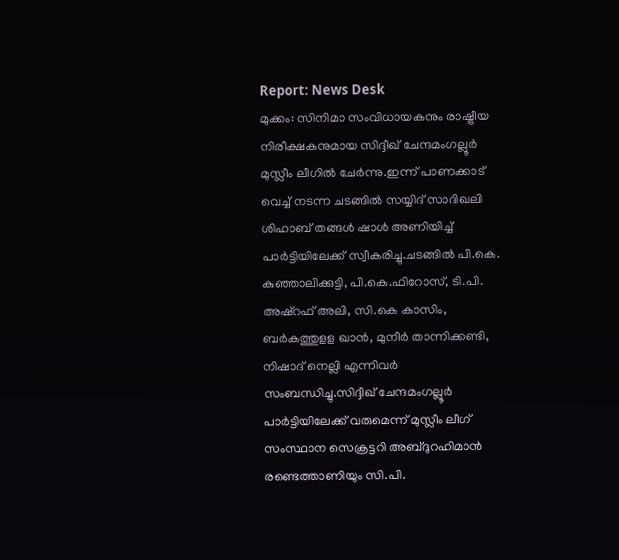Report: News Desk
മുക്കം: സിനിമാ സംവിധായകനും രാഷ്ട്രീയ നിരീക്ഷകനുമായ സിദ്ദീഖ് ചേന്ദമംഗല്ലൂർ മുസ്ലീം ലീഗിൽ ചേർന്നു.ഇന്ന് പാണക്കാട് വെച്ച് നടന്ന ചടങ്ങിൽ സയ്യിദ് സാദിഖലി ശിഹാബ് തങ്ങൾ ഷാൾ അണിയിച്ച് പാർട്ടിയിലേക്ക് സ്വീകരിച്ചു.ചടങ്ങിൽ പി.കെ. കുഞ്ഞാലിക്കുട്ടി, പി.കെ.ഫിറോസ്, ടി.പി. അഷ്റഫ് അലി, സി.കെ കാസിം, ബർകത്തുളള ഖാൻ, മുനീർ താന്നിക്കണ്ടി, നിഷാദ് നെല്ലി എന്നിവർ സംബന്ധിച്ചു.സിദ്ദീഖ് ചേന്ദമംഗല്ലൂർ പാർട്ടിയിലേക്ക് വരുമെന്ന് മുസ്ലീം ലീഗ് സംസ്ഥാന സെക്രട്ടറി അബ്ദുറഹിമാൻ രണ്ടെത്താണിയും സി.പി.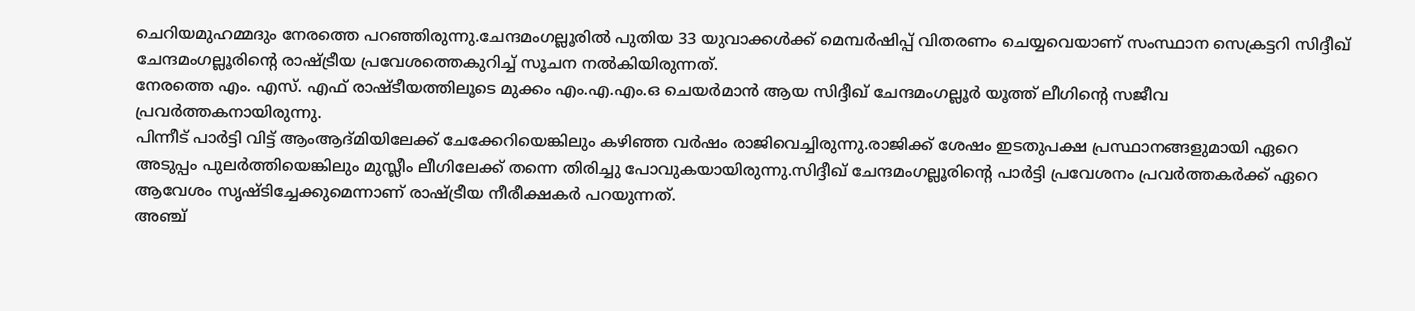ചെറിയമുഹമ്മദും നേരത്തെ പറഞ്ഞിരുന്നു.ചേന്ദമംഗല്ലൂരിൽ പുതിയ 33 യുവാക്കൾക്ക് മെമ്പർഷിപ്പ് വിതരണം ചെയ്യവെയാണ് സംസ്ഥാന സെക്രട്ടറി സിദ്ദീഖ് ചേന്ദമംഗല്ലൂരിന്റെ രാഷ്ട്രീയ പ്രവേശത്തെകുറിച്ച് സൂചന നൽകിയിരുന്നത്.
നേരത്തെ എം. എസ്. എഫ് രാഷ്ടീയത്തിലൂടെ മുക്കം എം.എ.എം.ഒ ചെയർമാൻ ആയ സിദ്ദീഖ് ചേന്ദമംഗല്ലൂർ യൂത്ത് ലീഗിന്റെ സജീവ പ്രവർത്തകനായിരുന്നു.
പിന്നീട് പാർട്ടി വിട്ട് ആംആദ്മിയിലേക്ക് ചേക്കേറിയെങ്കിലും കഴിഞ്ഞ വർഷം രാജിവെച്ചിരുന്നു.രാജിക്ക് ശേഷം ഇടതുപക്ഷ പ്രസ്ഥാനങ്ങളുമായി ഏറെ അടുപ്പം പുലർത്തിയെങ്കിലും മുസ്ലീം ലീഗിലേക്ക് തന്നെ തിരിച്ചു പോവുകയായിരുന്നു.സിദ്ദീഖ് ചേന്ദമംഗല്ലൂരിന്റെ പാർട്ടി പ്രവേശനം പ്രവർത്തകർക്ക് ഏറെ ആവേശം സൃഷ്ടിച്ചേക്കുമെന്നാണ് രാഷ്ട്രീയ നീരീക്ഷകർ പറയുന്നത്.
അഞ്ച്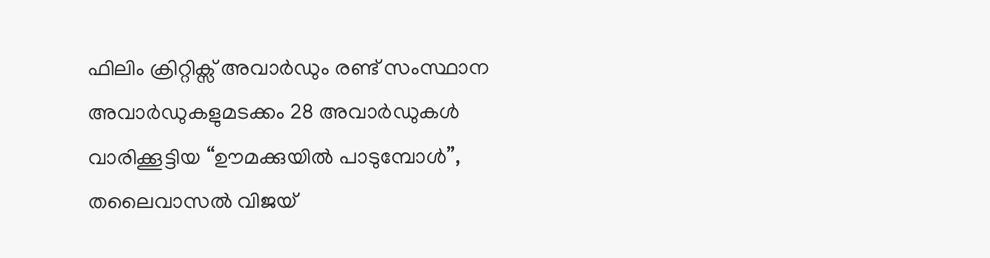ഫിലിം ക്രിറ്റിക്സ് അവാർഡും രണ്ട് സംസ്ഥാന അവാർഡുകളുമടക്കം 28 അവാർഡുകൾ വാരിക്കൂട്ടിയ “ഊമക്കുയിൽ പാടുമ്പോൾ”, തലൈവാസൽ വിജയ്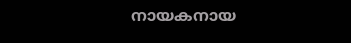നായകനായ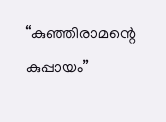“കുഞ്ഞിരാമന്റെ കുപ്പായം”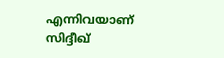എന്നിവയാണ് സിദ്ദീഖ്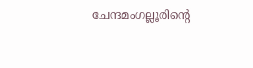ചേന്ദമംഗല്ലൂരിന്റെ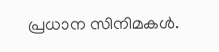പ്രധാന സിനിമകൾ.